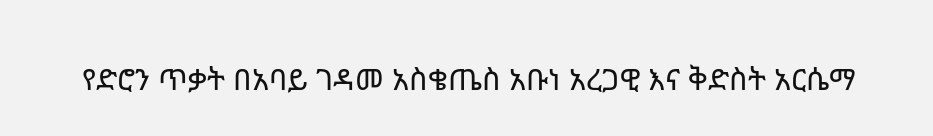የድሮን ጥቃት በአባይ ገዳመ አስቄጤስ አቡነ አረጋዊ እና ቅድስት አርሴማ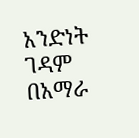አንድነት ገዳም
በአማራ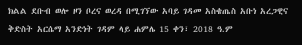ክልል ደቡብ ወሎ ዞን ቦረና ወረዳ በሚገኘው አባይ ገዳመ አስቄጤስ አቡነ አረጋዊና ቅድስት አርሴማ አንድነት ገዳም ላይ ሐምሌ 15 ቀን፣ 2018 ዓ.ም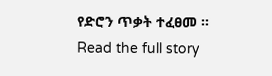የድሮን ጥቃት ተፈፀመ ።
Read the full story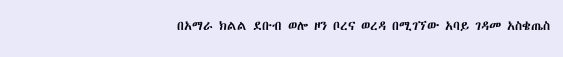በአማራ ክልል ደቡብ ወሎ ዞን ቦረና ወረዳ በሚገኘው አባይ ገዳመ አስቄጤስ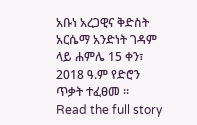አቡነ አረጋዊና ቅድስት አርሴማ አንድነት ገዳም ላይ ሐምሌ 15 ቀን፣ 2018 ዓ.ም የድሮን ጥቃት ተፈፀመ ።
Read the full story